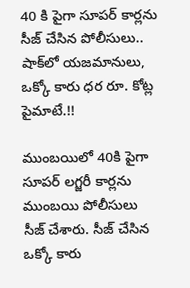40 కి పైగా సూపర్‌ కార్లను సీజ్‌ చేసిన పోలీసులు.. షాక్‌లో యజమానులు, ఒక్కో కారు ధర రూ. కోట్ల పైమాటే.!!

ముంబయిలో 40కి పైగా సూపర్‌ లగ్జరీ కార్లను ముంబయి పోలీసులు సీజ్ చేశారు. సీజ్‌ చేసిన ఒక్కో కారు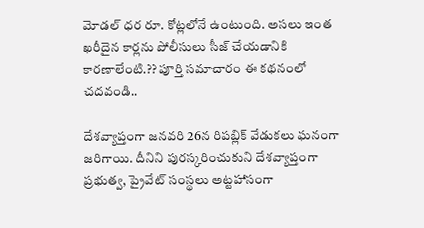మోడల్ ధర రూ. కోట్లలోనే ఉంటుంది. అసలు ఇంత ఖరీదైన కార్లను పోలీసులు సీజ్‌ చేయడానికి కారణాలేంటి.?? పూర్తి సమాచారం ఈ కథనంలో చదవండి..

దేశవ్యాప్తంగా జనవరి 26న రిపబ్లిక్‌ వేడుకలు ఘనంగా జరిగాయి. దీనిని పురస్కరించుకుని దేశవ్యాప్తంగా ప్రభుత్వ, ప్రైవేట్ సంస్థలు అట్టహాసంగా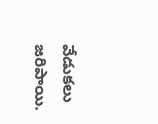వేడుకలు జరిపాయి.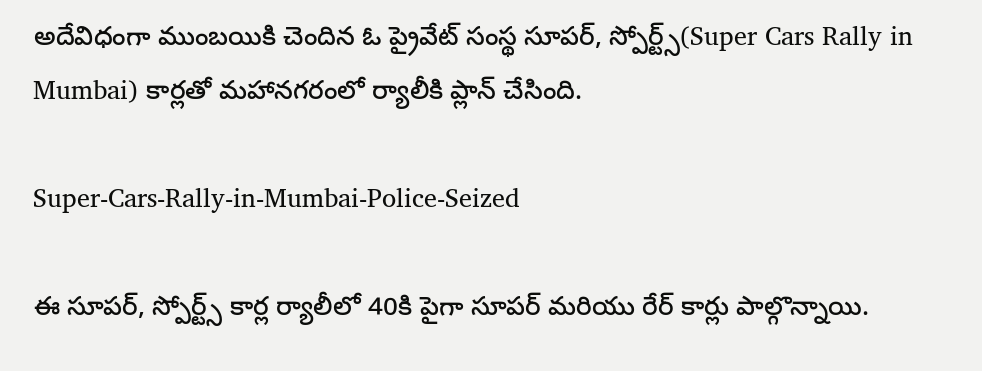అదేవిధంగా ముంబయికి చెందిన ఓ ప్రైవేట్ సంస్థ సూపర్, స్పోర్ట్స్(Super Cars Rally in Mumbai) కార్లతో మహానగరంలో ర్యాలీకి ప్లాన్‌ చేసింది.

Super-Cars-Rally-in-Mumbai-Police-Seized

ఈ సూపర్, స్పోర్ట్స్ కార్ల ర్యాలీలో 40కి పైగా సూపర్ మరియు రేర్ కార్లు పాల్గొన్నాయి.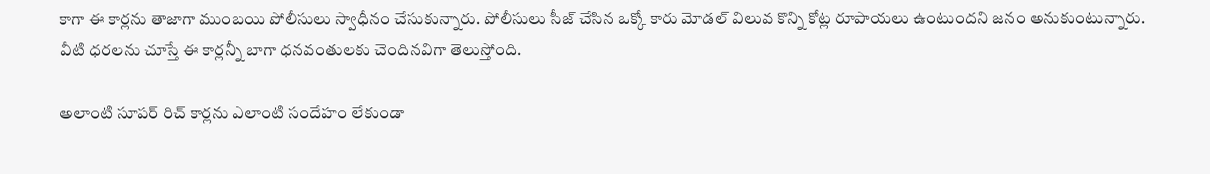కాగా ఈ కార్లను తాజాగా ముంబయి పోలీసులు స్వాధీనం చేసుకున్నారు. పోలీసులు సీజ్ చేసిన ఒక్కో కారు మోడల్ విలువ కొన్ని కోట్ల రూపాయలు ఉంటుందని జనం అనుకుంటున్నారు. వీటి ధరలను చూస్తే ఈ కార్లన్నీ బాగా ధనవంతులకు చెందినవిగా తెలుస్తోంది.

అలాంటి సూపర్‌ రిచ్‌ కార్లను ఎలాంటి సందేహం లేకుండా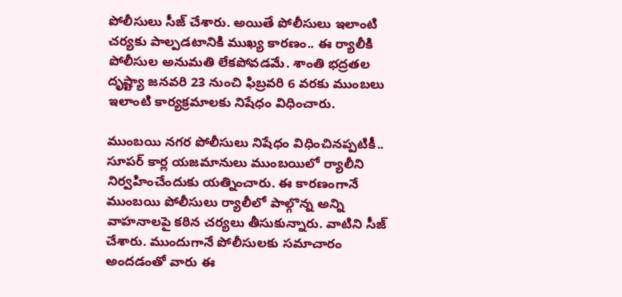పోలీసులు సీజ్‌ చేశారు. అయితే పోలీసులు ఇలాంటి చర్యకు పాల్పడటానికి ముఖ్య కారణం.. ఈ ర్యాలీకి పోలీసుల అనుమతి లేకపోవడమే. శాంతి భద్రతల దృష్ట్యా జనవరి 23 నుంచి ఫిబ్రవరి 6 వరకు ముంబలు ఇలాంటి కార్యక్రమాలకు నిషేధం విధించారు.

ముంబయి నగర పోలీసులు నిషేధం విధించినప్పటికీ.. సూపర్ కార్ల యజమానులు ముంబయిలో ర్యాలీని నిర్వహించేందుకు యత్నించారు. ఈ కారణంగానే ముంబయి పోలీసులు ర్యాలీలో పాల్గొన్న అన్ని వాహనాలపై కఠిన చర్యలు తీసుకున్నారు. వాటిని సీజ్‌ చేశారు. ముందుగానే పోలీసులకు సమాచారం అందడంతో వారు ఈ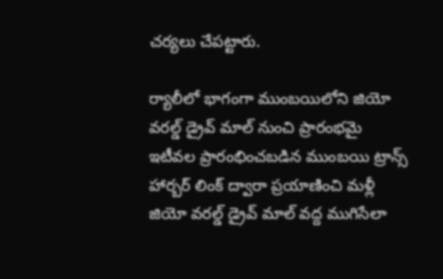చర్యలు చేపట్టారు.

ర్యాలీలో భాగంగా ముంబయిలోని జియో వరల్డ్ డ్రైవ్ మాల్ నుంచి ప్రారంభమై ఇటీవల ప్రారంభించబడిన ముంబయి ట్రాన్స్ హార్బర్ లింక్ ద్వారా ప్రయాణించి మళ్లీ జియో వరల్డ్ డ్రైవ్ మాల్ వద్ద ముగిసేలా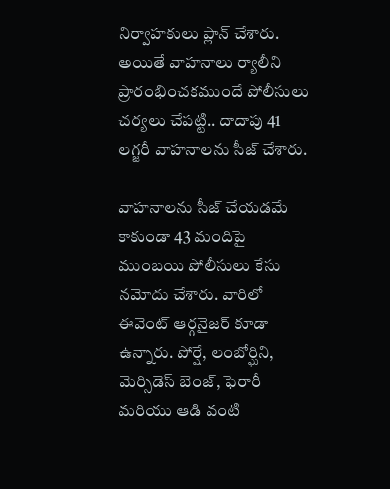నిర్వాహకులు ప్లాన్ చేశారు. అయితే వాహనాలు ర్యాలీని ప్రారంభించకముందే పోలీసులు చర్యలు చేపట్టి.. దాదాపు 41 లగ్జరీ వాహనాలను సీజ్‌ చేశారు.

వాహనాలను సీజ్‌ చేయడమే కాకుండా 43 మందిపై ముంబయి పోలీసులు కేసు నమోదు చేశారు. వారిలో ఈవెంట్ ఆర్గనైజర్ కూడా ఉన్నారు. పోర్షే, లంబోర్ఘిని, మెర్సిడెస్ బెంజ్, ఫెరారీ మరియు ఆడి వంటి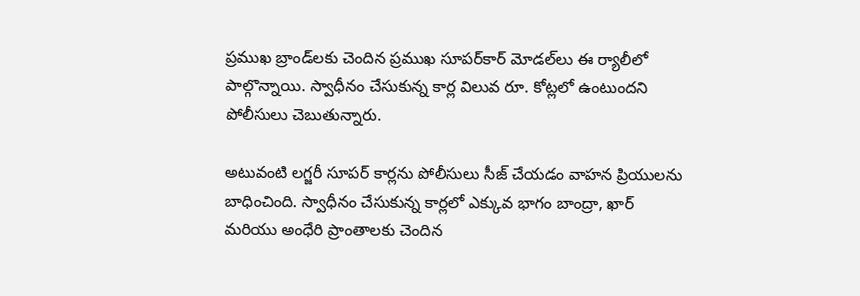ప్రముఖ బ్రాండ్‌లకు చెందిన ప్రముఖ సూపర్‌కార్ మోడల్‌లు ఈ ర్యాలీలో పాల్గొన్నాయి. స్వాధీనం చేసుకున్న కార్ల విలువ రూ. కోట్లలో ఉంటుందని పోలీసులు చెబుతున్నారు.

అటువంటి లగ్జరీ సూపర్‌ కార్లను పోలీసులు సీజ్‌ చేయడం వాహన ప్రియులను బాధించింది. స్వాధీనం చేసుకున్న కార్లలో ఎక్కువ భాగం బాంద్రా, ఖార్ మరియు అంధేరి ప్రాంతాలకు చెందిన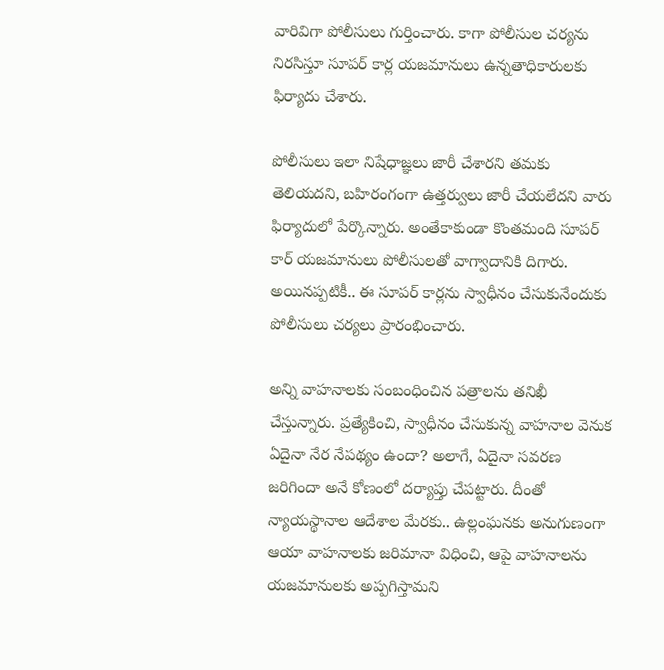వారివిగా పోలీసులు గుర్తించారు. కాగా పోలీసుల చర్యను నిరసిస్తూ సూపర్ కార్ల యజమానులు ఉన్నతాధికారులకు ఫిర్యాదు చేశారు.

పోలీసులు ఇలా నిషేధాజ్ఞలు జారీ చేశారని తమకు తెలియదని, బహిరంగంగా ఉత్తర్వులు జారీ చేయలేదని వారు ఫిర్యాదులో పేర్కొన్నారు. అంతేకాకుండా కొంతమంది సూపర్ కార్ యజమానులు పోలీసులతో వాగ్వాదానికి దిగారు. అయినప్పటికీ.. ఈ సూపర్‌ కార్లను స్వాధీనం చేసుకునేందుకు పోలీసులు చర్యలు ప్రారంభించారు.

అన్ని వాహనాలకు సంబంధించిన పత్రాలను తనిఖీ చేస్తున్నారు. ప్రత్యేకించి, స్వాధీనం చేసుకున్న వాహనాల వెనుక ఏదైనా నేర నేపథ్యం ఉందా? అలాగే, ఏదైనా సవరణ జరిగిందా అనే కోణంలో దర్యాప్తు చేపట్టారు. దీంతో న్యాయస్థానాల ఆదేశాల మేరకు.. ఉల్లంఘనకు అనుగుణంగా ఆయా వాహనాలకు జరిమానా విధించి, ఆపై వాహనాలను యజమానులకు అప్పగిస్తామని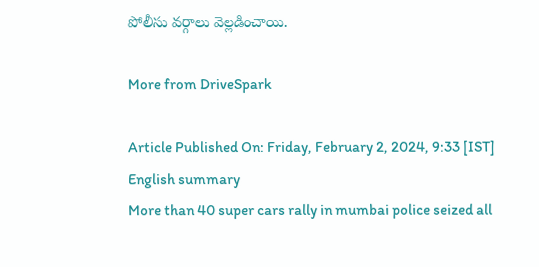పోలీసు వర్గాలు వెల్లడించాయి.

More from DriveSpark

Article Published On: Friday, February 2, 2024, 9:33 [IST]
English summary
More than 40 super cars rally in mumbai police seized all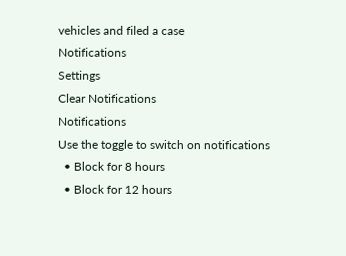vehicles and filed a case
Notifications
Settings
Clear Notifications
Notifications
Use the toggle to switch on notifications
  • Block for 8 hours
  • Block for 12 hours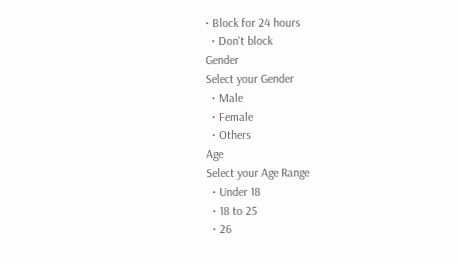• Block for 24 hours
  • Don't block
Gender
Select your Gender
  • Male
  • Female
  • Others
Age
Select your Age Range
  • Under 18
  • 18 to 25
  • 26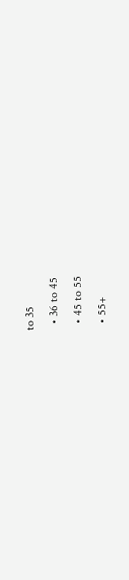to 35
  • 36 to 45
  • 45 to 55
  • 55+